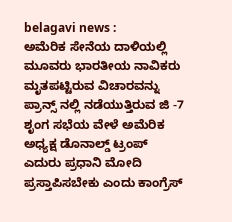belagavi news :
ಅಮೆರಿಕ ಸೇನೆಯ ದಾಳಿಯಲ್ಲಿ ಮೂವರು ಭಾರತೀಯ ನಾವಿಕರು ಮೃತಪಟ್ಟಿರುವ ವಿಚಾರವನ್ನು ಪ್ರಾನ್ಸ್ ನಲ್ಲಿ ನಡೆಯುತ್ತಿರುವ ಜಿ -7 ಶೃಂಗ ಸಭೆಯ ವೇಳೆ ಅಮೆರಿಕ ಅಧ್ಯಕ್ಷ ಡೊನಾಲ್ಡ್ ಟ್ರಂಪ್ ಎದುರು ಪ್ರಧಾನಿ ಮೋದಿ ಪ್ರಸ್ತಾಪಿಸಬೇಕು ಎಂದು ಕಾಂಗ್ರೆಸ್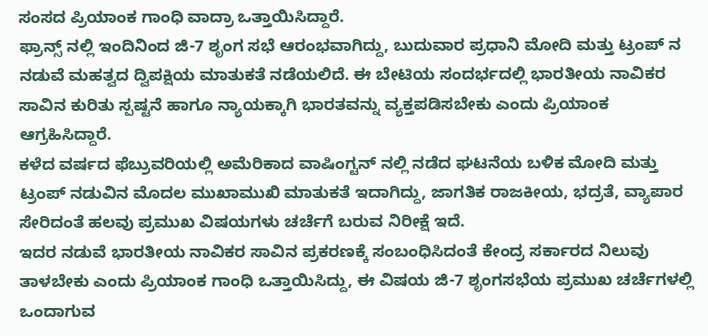ಸಂಸದ ಪ್ರಿಯಾಂಕ ಗಾಂಧಿ ವಾದ್ರಾ ಒತ್ತಾಯಿಸಿದ್ದಾರೆ.
ಫ್ರಾನ್ಸ್ ನಲ್ಲಿ ಇಂದಿನಿಂದ ಜಿ-7 ಶೃಂಗ ಸಭೆ ಆರಂಭವಾಗಿದ್ದು, ಬುದುವಾರ ಪ್ರಧಾನಿ ಮೋದಿ ಮತ್ತು ಟ್ರಂಪ್ ನ ನಡುವೆ ಮಹತ್ವದ ದ್ವಿಪಕ್ಷಿಯ ಮಾತುಕತೆ ನಡೆಯಲಿದೆ. ಈ ಬೇಟಿಯ ಸಂದರ್ಭದಲ್ಲಿ ಭಾರತೀಯ ನಾವಿಕರ ಸಾವಿನ ಕುರಿತು ಸ್ಪಷ್ಟನೆ ಹಾಗೂ ನ್ಯಾಯಕ್ಕಾಗಿ ಭಾರತವನ್ನು ವ್ಯಕ್ತಪಡಿಸಬೇಕು ಎಂದು ಪ್ರಿಯಾಂಕ ಆಗ್ರಹಿಸಿದ್ದಾರೆ.
ಕಳೆದ ವರ್ಷದ ಫೆಬ್ರುವರಿಯಲ್ಲಿ ಅಮೆರಿಕಾದ ವಾಷಿಂಗ್ಟನ್ ನಲ್ಲಿ ನಡೆದ ಘಟನೆಯ ಬಳಿಕ ಮೋದಿ ಮತ್ತು ಟ್ರಂಪ್ ನಡುವಿನ ಮೊದಲ ಮುಖಾಮುಖಿ ಮಾತುಕತೆ ಇದಾಗಿದ್ದು, ಜಾಗತಿಕ ರಾಜಕೀಯ, ಭದ್ರತೆ, ವ್ಯಾಪಾರ ಸೇರಿದಂತೆ ಹಲವು ಪ್ರಮುಖ ವಿಷಯಗಳು ಚರ್ಚೆಗೆ ಬರುವ ನಿರೀಕ್ಷೆ ಇದೆ.
ಇದರ ನಡುವೆ ಭಾರತೀಯ ನಾವಿಕರ ಸಾವಿನ ಪ್ರಕರಣಕ್ಕೆ ಸಂಬಂಧಿಸಿದಂತೆ ಕೇಂದ್ರ ಸರ್ಕಾರದ ನಿಲುವು ತಾಳಬೇಕು ಎಂದು ಪ್ರಿಯಾಂಕ ಗಾಂಧಿ ಒತ್ತಾಯಿಸಿದ್ದು, ಈ ವಿಷಯ ಜಿ-7 ಶೃಂಗಸಭೆಯ ಪ್ರಮುಖ ಚರ್ಚೆಗಳಲ್ಲಿ ಒಂದಾಗುವ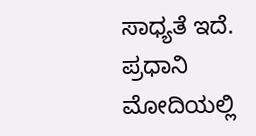ಸಾಧ್ಯತೆ ಇದೆ. ಪ್ರಧಾನಿ ಮೋದಿಯಲ್ಲಿ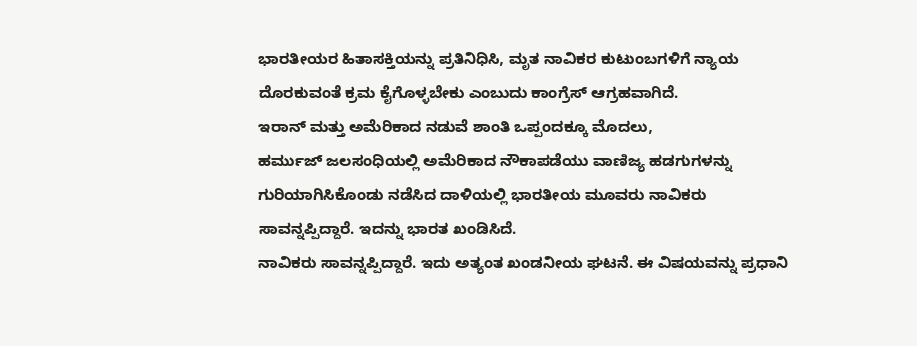ಭಾರತೀಯರ ಹಿತಾಸಕ್ತಿಯನ್ನು ಪ್ರತಿನಿಧಿಸಿ, ಮೃತ ನಾವಿಕರ ಕುಟುಂಬಗಳಿಗೆ ನ್ಯಾಯ ದೊರಕುವಂತೆ ಕ್ರಮ ಕೈಗೊಳ್ಳಬೇಕು ಎಂಬುದು ಕಾಂಗ್ರೆಸ್ ಆಗ್ರಹವಾಗಿದೆ.
ಇರಾನ್ ಮತ್ತು ಅಮೆರಿಕಾದ ನಡುವೆ ಶಾಂತಿ ಒಪ್ಪಂದಕ್ಕೂ ಮೊದಲು,
ಹರ್ಮುಜ್ ಜಲಸಂಧಿಯಲ್ಲಿ ಅಮೆರಿಕಾದ ನೌಕಾಪಡೆಯು ವಾಣಿಜ್ಯ ಹಡಗುಗಳನ್ನು ಗುರಿಯಾಗಿಸಿಕೊಂಡು ನಡೆಸಿದ ದಾಳಿಯಲ್ಲಿ ಭಾರತೀಯ ಮೂವರು ನಾವಿಕರು ಸಾವನ್ನಪ್ಪಿದ್ದಾರೆ. ಇದನ್ನು ಭಾರತ ಖಂಡಿಸಿದೆ.
ನಾವಿಕರು ಸಾವನ್ನಪ್ಪಿದ್ದಾರೆ. ಇದು ಅತ್ಯಂತ ಖಂಡನೀಯ ಘಟನೆ. ಈ ವಿಷಯವನ್ನು ಪ್ರಧಾನಿ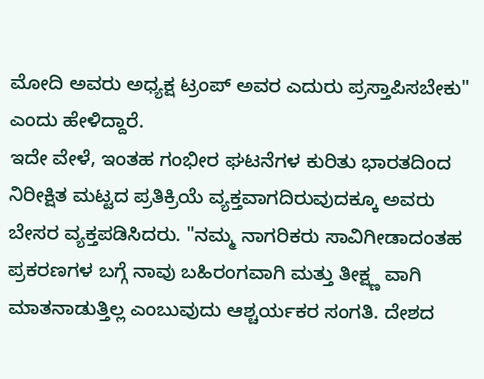ಮೋದಿ ಅವರು ಅಧ್ಯಕ್ಷ ಟ್ರಂಪ್ ಅವರ ಎದುರು ಪ್ರಸ್ತಾಪಿಸಬೇಕು" ಎಂದು ಹೇಳಿದ್ದಾರೆ.
ಇದೇ ವೇಳೆ, ಇಂತಹ ಗಂಭೀರ ಘಟನೆಗಳ ಕುರಿತು ಭಾರತದಿಂದ ನಿರೀಕ್ಷಿತ ಮಟ್ಟದ ಪ್ರತಿಕ್ರಿಯೆ ವ್ಯಕ್ತವಾಗದಿರುವುದಕ್ಕೂ ಅವರು ಬೇಸರ ವ್ಯಕ್ತಪಡಿಸಿದರು. "ನಮ್ಮ ನಾಗರಿಕರು ಸಾವಿಗೀಡಾದಂತಹ ಪ್ರಕರಣಗಳ ಬಗ್ಗೆ ನಾವು ಬಹಿರಂಗವಾಗಿ ಮತ್ತು ತೀಕ್ಷ್ಣ ವಾಗಿ ಮಾತನಾಡುತ್ತಿಲ್ಲ ಎಂಬುವುದು ಆಶ್ಚರ್ಯಕರ ಸಂಗತಿ. ದೇಶದ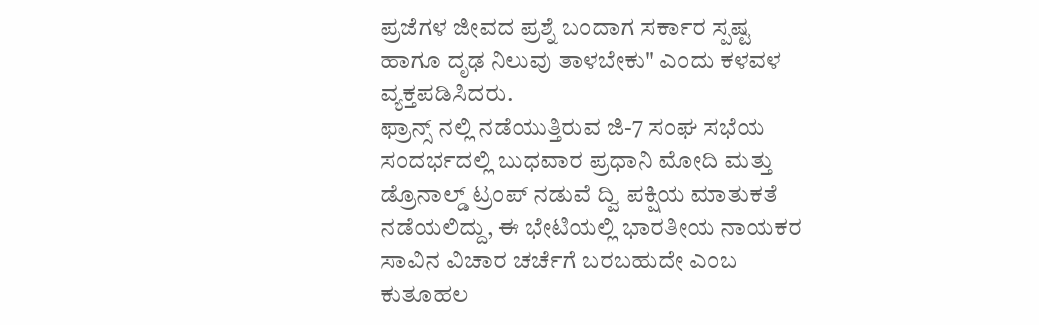ಪ್ರಜೆಗಳ ಜೀವದ ಪ್ರಶ್ನೆ ಬಂದಾಗ ಸರ್ಕಾರ ಸ್ಪಷ್ಟ ಹಾಗೂ ದೃಢ ನಿಲುವು ತಾಳಬೇಕು" ಎಂದು ಕಳವಳ ವ್ಯಕ್ತಪಡಿಸಿದರು.
ಫ್ರಾನ್ಸ್ ನಲ್ಲಿ ನಡೆಯುತ್ತಿರುವ ಜಿ-7 ಸಂಘ ಸಭೆಯ ಸಂದರ್ಭದಲ್ಲಿ ಬುಧವಾರ ಪ್ರಧಾನಿ ಮೋದಿ ಮತ್ತು ಡ್ರೊನಾಲ್ಡ್ ಟ್ರಂಪ್ ನಡುವೆ ದ್ವಿ ಪಕ್ಷಿಯ ಮಾತುಕತೆ ನಡೆಯಲಿದ್ದು, ಈ ಭೇಟಿಯಲ್ಲಿ ಭಾರತೀಯ ನಾಯಕರ ಸಾವಿನ ವಿಚಾರ ಚರ್ಚೆಗೆ ಬರಬಹುದೇ ಎಂಬ ಕುತೂಹಲ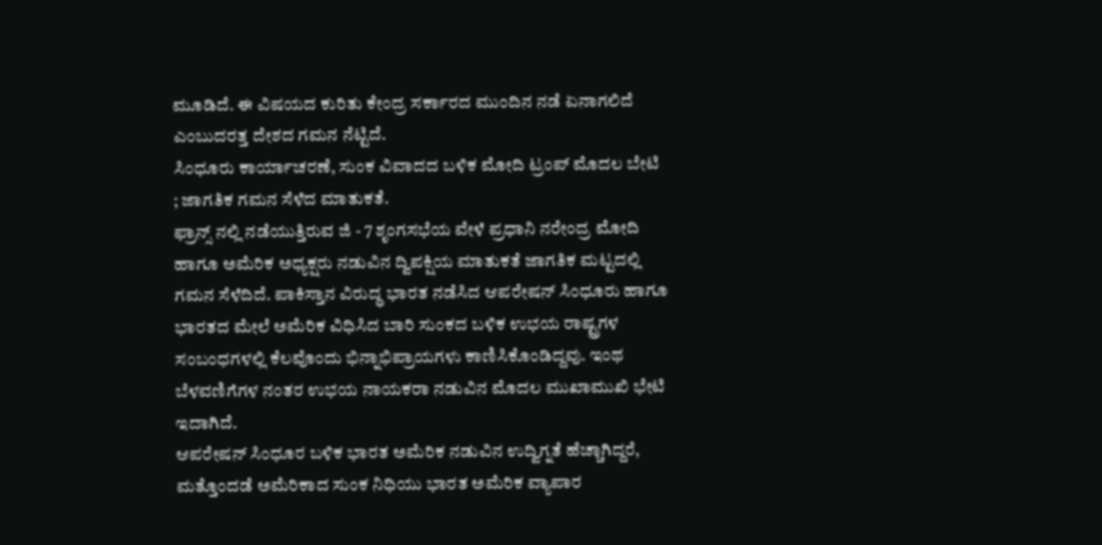ಮೂಡಿದೆ. ಈ ವಿಷಯದ ಕುರಿತು ಕೇಂದ್ರ ಸರ್ಕಾರದ ಮುಂದಿನ ನಡೆ ಏನಾಗಲಿದೆ ಎಂಬುದರತ್ತ ದೇಶದ ಗಮನ ನೆಟ್ಟಿದೆ.
ಸಿಂಧೂರು ಕಾರ್ಯಾಚರಣೆ, ಸುಂಕ ವಿವಾದದ ಬಳಿಕ ಮೋದಿ ಟ್ರಂಪ್ ಮೊದಲ ಬೇಟಿ ; ಜಾಗತಿಕ ಗಮನ ಸೆಳೆದ ಮಾತುಕತೆ.
ಫ್ರಾನ್ಸ್ ನಲ್ಲಿ ನಡೆಯುತ್ತಿರುವ ಜಿ - 7 ಶೃಂಗಸಭೆಯ ವೇಳೆ ಪ್ರಧಾನಿ ನರೇಂದ್ರ ಮೋದಿ ಹಾಗೂ ಅಮೆರಿಕ ಅಧ್ಯಕ್ಷರು ನಡುವಿನ ದ್ವಿಪಕ್ಷಿಯ ಮಾತುಕತೆ ಜಾಗತಿಕ ಮಟ್ಟದಲ್ಲಿ ಗಮನ ಸೆಳೆದಿದೆ. ಪಾಕಿಸ್ತಾನ ವಿರುದ್ಧ ಭಾರತ ನಡೆಸಿದ ಆಪರೇಷನ್ ಸಿಂಧೂರು ಹಾಗೂ ಭಾರತದ ಮೇಲೆ ಅಮೆರಿಕ ವಿಧಿಸಿದ ಬಾರಿ ಸುಂಕದ ಬಳಿಕ ಉಭಯ ರಾಷ್ಟ್ರಗಳ ಸಂಬಂಧಗಳಲ್ಲಿ ಕೆಲವೊಂದು ಭಿನ್ನಾಭಿಪ್ರಾಯಗಳು ಕಾಣಿಸಿಕೊಂಡಿದ್ದವು. ಇಂಥ ಬೆಳವಣಿಗೆಗಳ ನಂತರ ಉಭಯ ನಾಯಕರಾ ನಡುವಿನ ಮೊದಲ ಮುಖಾಮುಖಿ ಭೇಟಿ ಇದಾಗಿದೆ.
ಆಪರೇಷನ್ ಸಿಂಧೂರ ಬಳಿಕ ಭಾರತ ಅಮೆರಿಕ ನಡುವಿನ ಉದ್ವಿಗ್ನತೆ ಹೆಚ್ಚಾಗಿದ್ದರೆ, ಮತ್ತೊಂದಡೆ ಅಮೆರಿಕಾದ ಸುಂಕ ನಿಧಿಯು ಭಾರತ ಅಮೆರಿಕ ವ್ಯಾಪಾರ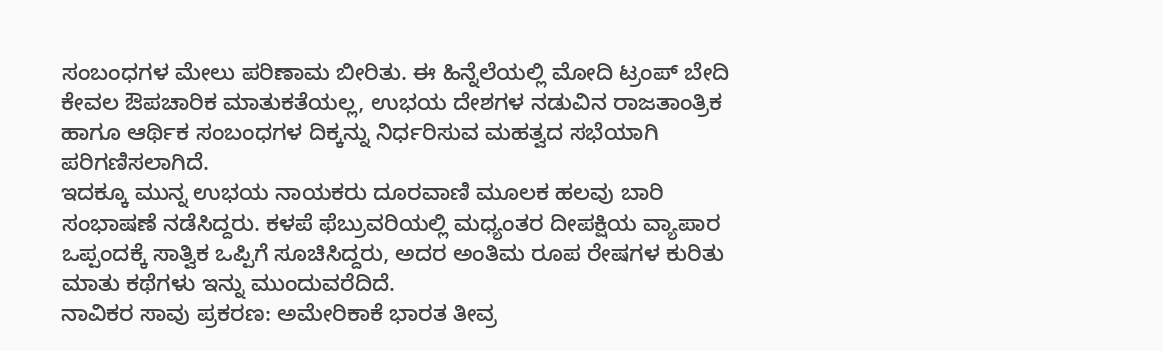ಸಂಬಂಧಗಳ ಮೇಲು ಪರಿಣಾಮ ಬೀರಿತು. ಈ ಹಿನ್ನೆಲೆಯಲ್ಲಿ ಮೋದಿ ಟ್ರಂಪ್ ಬೇದಿ ಕೇವಲ ಔಪಚಾರಿಕ ಮಾತುಕತೆಯಲ್ಲ, ಉಭಯ ದೇಶಗಳ ನಡುವಿನ ರಾಜತಾಂತ್ರಿಕ ಹಾಗೂ ಆರ್ಥಿಕ ಸಂಬಂಧಗಳ ದಿಕ್ಕನ್ನು ನಿರ್ಧರಿಸುವ ಮಹತ್ವದ ಸಭೆಯಾಗಿ ಪರಿಗಣಿಸಲಾಗಿದೆ.
ಇದಕ್ಕೂ ಮುನ್ನ ಉಭಯ ನಾಯಕರು ದೂರವಾಣಿ ಮೂಲಕ ಹಲವು ಬಾರಿ ಸಂಭಾಷಣೆ ನಡೆಸಿದ್ದರು. ಕಳಪೆ ಫೆಬ್ರುವರಿಯಲ್ಲಿ ಮಧ್ಯಂತರ ದೀಪಕ್ಷಿಯ ವ್ಯಾಪಾರ ಒಪ್ಪಂದಕ್ಕೆ ಸಾತ್ವಿಕ ಒಪ್ಪಿಗೆ ಸೂಚಿಸಿದ್ದರು, ಅದರ ಅಂತಿಮ ರೂಪ ರೇಷಗಳ ಕುರಿತು ಮಾತು ಕಥೆಗಳು ಇನ್ನು ಮುಂದುವರೆದಿದೆ.
ನಾವಿಕರ ಸಾವು ಪ್ರಕರಣ: ಅಮೇರಿಕಾಕೆ ಭಾರತ ತೀವ್ರ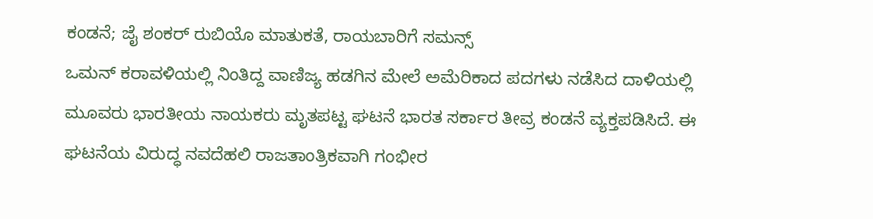ಕಂಡನೆ; ಜೈ ಶಂಕರ್ ರುಬಿಯೊ ಮಾತುಕತೆ, ರಾಯಬಾರಿಗೆ ಸಮನ್ಸ್
ಒಮನ್ ಕರಾವಳಿಯಲ್ಲಿ ನಿಂತಿದ್ದ ವಾಣಿಜ್ಯ ಹಡಗಿನ ಮೇಲೆ ಅಮೆರಿಕಾದ ಪದಗಳು ನಡೆಸಿದ ದಾಳಿಯಲ್ಲಿ ಮೂವರು ಭಾರತೀಯ ನಾಯಕರು ಮೃತಪಟ್ಟ ಘಟನೆ ಭಾರತ ಸರ್ಕಾರ ತೀವ್ರ ಕಂಡನೆ ವ್ಯಕ್ತಪಡಿಸಿದೆ. ಈ ಘಟನೆಯ ವಿರುದ್ಧ ನವದೆಹಲಿ ರಾಜತಾಂತ್ರಿಕವಾಗಿ ಗಂಭೀರ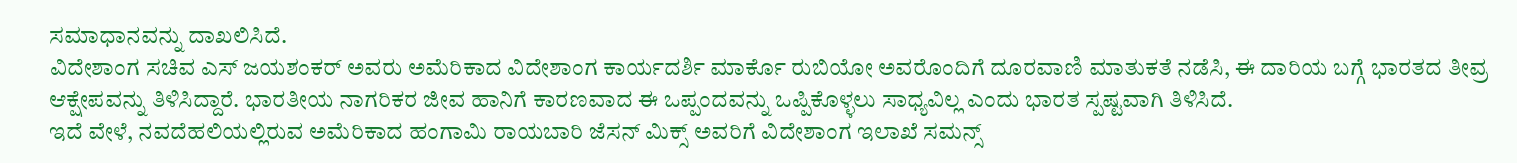ಸಮಾಧಾನವನ್ನು ದಾಖಲಿಸಿದೆ.
ವಿದೇಶಾಂಗ ಸಚಿವ ಎಸ್ ಜಯಶಂಕರ್ ಅವರು ಅಮೆರಿಕಾದ ವಿದೇಶಾಂಗ ಕಾರ್ಯದರ್ಶಿ ಮಾರ್ಕೊ ರುಬಿಯೋ ಅವರೊಂದಿಗೆ ದೂರವಾಣಿ ಮಾತುಕತೆ ನಡೆಸಿ, ಈ ದಾರಿಯ ಬಗ್ಗೆ ಭಾರತದ ತೀವ್ರ ಆಕ್ಷೇಪವನ್ನು ತಿಳಿಸಿದ್ದಾರೆ. ಭಾರತೀಯ ನಾಗರಿಕರ ಜೀವ ಹಾನಿಗೆ ಕಾರಣವಾದ ಈ ಒಪ್ಪಂದವನ್ನು ಒಪ್ಪಿಕೊಳ್ಳಲು ಸಾಧ್ಯವಿಲ್ಲ ಎಂದು ಭಾರತ ಸ್ಪಷ್ಟವಾಗಿ ತಿಳಿಸಿದೆ.
ಇದೆ ವೇಳೆ, ನವದೆಹಲಿಯಲ್ಲಿರುವ ಅಮೆರಿಕಾದ ಹಂಗಾಮಿ ರಾಯಬಾರಿ ಜೆಸನ್ ಮಿಕ್ಸ್ ಅವರಿಗೆ ವಿದೇಶಾಂಗ ಇಲಾಖೆ ಸಮನ್ಸ್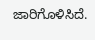ಜಾರಿಗೊಳಿಸಿದೆ.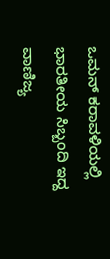ಒಮನ್ ಕರಾವಳಿಯಲ್ಲಿ ಭಾರತೀಯ ಸಿಬ್ಬಂದಿ ಇದ್ದ ವಾಣಿಜ್ಯ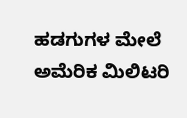ಹಡಗುಗಳ ಮೇಲೆ ಅಮೆರಿಕ ಮಿಲಿಟರಿ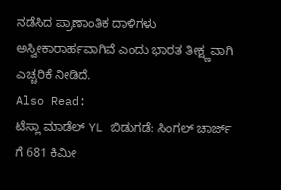ನಡೆಸಿದ ಪ್ರಾಣಾಂತಿಕ ದಾಳಿಗಳು ಅಸ್ವೀಕಾರಾರ್ಹವಾಗಿವೆ ಎಂದು ಭಾರತ ತೀಕ್ಷ್ಣವಾಗಿ ಎಚ್ಚರಿಕೆ ನೀಡಿದೆ.
Also Read:
ಟೆಸ್ಲಾ ಮಾಡೆಲ್ YL ಬಿಡುಗಡೆ: ಸಿಂಗಲ್ ಚಾರ್ಜ್ ಗೆ 681 ಕಿಮೀ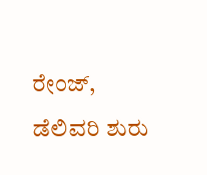ರೇಂಜ್, ಡೆಲಿವರಿ ಶುರು